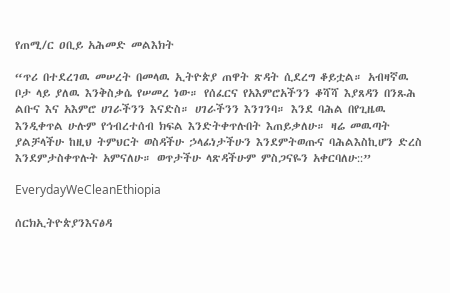የጠሚ/ር ዐቢይ አሕመድ መልእክት

“ጥሪ በተደረገዉ መሠረት በመላዉ ኢትዮጵያ ጠዋት ጽዳት ሲደረግ ቆይቷል። አብዛኛዉ ቦታ ላይ ያለዉ እንቅስቃሴ የሠመረ ነው። የሰፈርና የአእምሮአችንን ቆሻሻ እያጸዳን በንጹሕ ልቡና እና አእምሮ ሀገራችንን እናድስ። ሀገራችንን እንገንባ። እንደ ባሕል በየጊዜዉ እንዲቀጥል ሁሉም የኅብረተሰብ ክፍል እንድትቀጥሉበት እጠይቃለሁ። ዛሬ መዉጣት ያልቻላችሁ ከዚህ ትምህርት ወስዳችሁ ኃላፊነታችሁን እንደምትወጡና ባሕልእስኪሆን ድረስ እንደምታስቀጥሉት አምናለሁ። ወጥታችሁ ላጽዳችሁም ምስጋናዬን አቀርባለሁ::”

EverydayWeCleanEthiopia

ሰርክኢትዮጵያንእናፅዳ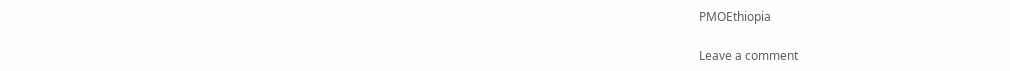PMOEthiopia

Leave a comment